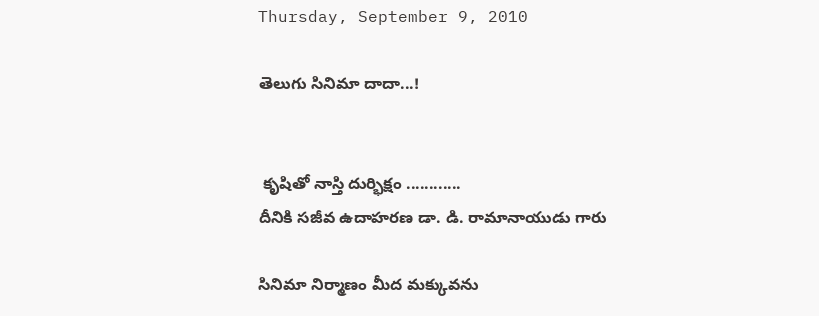Thursday, September 9, 2010

తెలుగు సినిమా దాదా...!


 కృషితో నాస్తి దుర్భిక్షం ............
దీనికి సజీవ ఉదాహరణ డా. డి. రామానాయుడు గారు

సినిమా నిర్మాణం మీద మక్కువను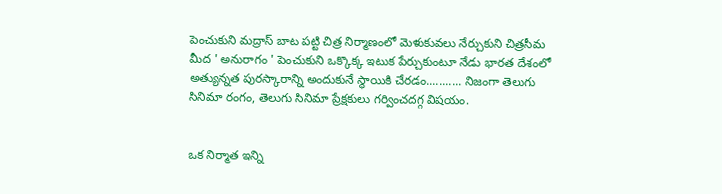పెంచుకుని మద్రాస్ బాట పట్టి చిత్ర నిర్మాణంలో మెళుకువలు నేర్చుకుని చిత్రసీమ మీద ' అనురాగం ' పెంచుకుని ఒక్కొక్క ఇటుక పేర్చుకుంటూ నేడు భారత దేశంలో అత్యున్నత పురస్కారాన్ని అందుకునే స్థాయికి చేరడం........... నిజంగా తెలుగు సినిమా రంగం, తెలుగు సినిమా ప్రేక్షకులు గర్వించదగ్గ విషయం.


ఒక నిర్మాత ఇన్ని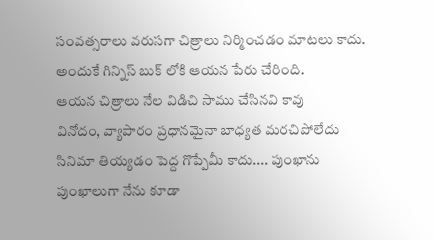సంవత్సరాలు వరుసగా చిత్రాలు నిర్మించడం మాటలు కాదు.
అందుకే గిన్నిస్ బుక్ లోకి ఆయన పేరు చేరింది.
ఆయన చిత్రాలు నేల విడిచి సాము చేసినవి కావు
వినోదం, వ్యాపారం ప్రధానమైనా బాధ్యత మరచిపోలేదు
సినిమా తియ్యడం పెద్ద గొప్పేమీ కాదు.... పుంఖాను పుంఖాలుగా నేను కూడా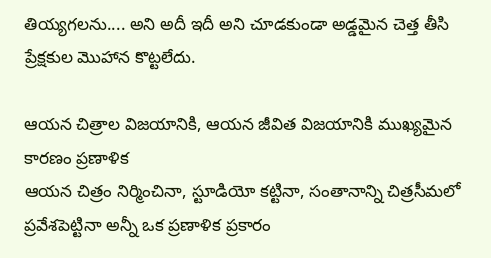తియ్యగలను.... అని అదీ ఇదీ అని చూడకుండా అడ్డమైన చెత్త తీసి ప్రేక్షకుల మొహాన కొట్టలేదు.

ఆయన చిత్రాల విజయానికి, ఆయన జీవిత విజయానికి ముఖ్యమైన కారణం ప్రణాళిక
ఆయన చిత్రం నిర్మించినా, స్టూడియో కట్టినా, సంతానాన్ని చిత్రసీమలో ప్రవేశపెట్టినా అన్నీ ఒక ప్రణాళిక ప్రకారం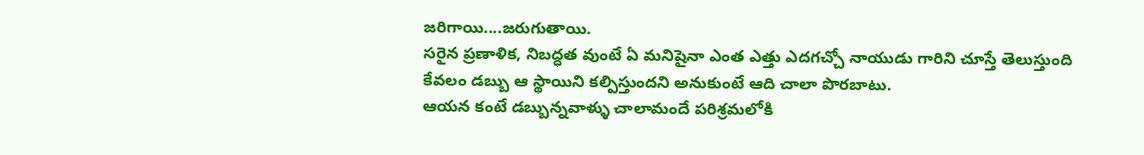జరిగాయి....జరుగుతాయి.
సరైన ప్రణాళిక, నిబద్ధత వుంటే ఏ మనిషైనా ఎంత ఎత్తు ఎదగచ్చో నాయుడు గారిని చూస్తే తెలుస్తుంది
కేవలం డబ్బు ఆ స్థాయిని కల్పిస్తుందని అనుకుంటే ఆది చాలా పొరబాటు.
ఆయన కంటే డబ్బున్నవాళ్ళు చాలామందే పరిశ్రమలోకి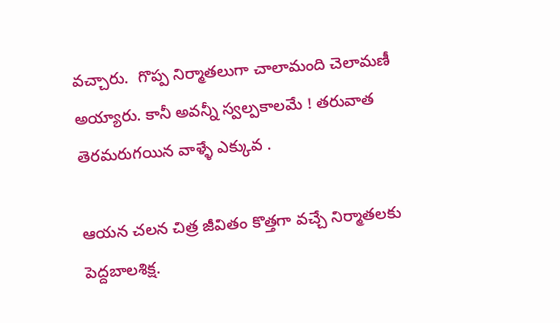వచ్చారు.  గొప్ప నిర్మాతలుగా చాలామంది చెలామణీ అయ్యారు. కానీ అవన్నీ స్వల్పకాలమే ! తరువాత తెరమరుగయిన వాళ్ళే ఎక్కువ .

ఆయన చలన చిత్ర జీవితం కొత్తగా వచ్చే నిర్మాతలకు పెద్దబాలశిక్ష.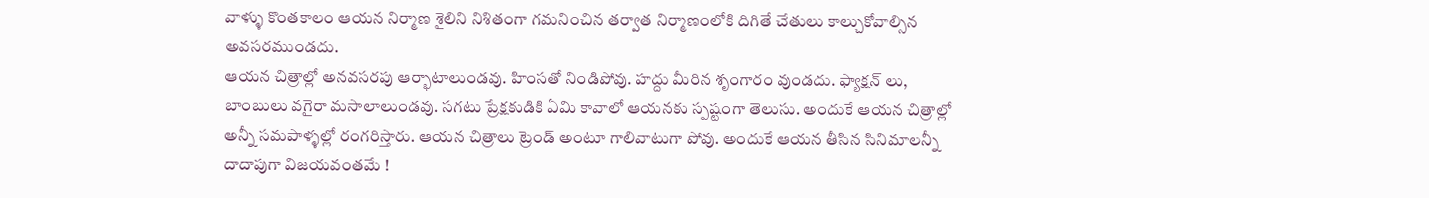వాళ్ళు కొంతకాలం ఆయన నిర్మాణ శైలిని నిశితంగా గమనించిన తర్వాత నిర్మాణంలోకి దిగితే చేతులు కాల్చుకోవాల్సిన అవసరముండదు.
ఆయన చిత్రాల్లో అనవసరపు ఆర్భాటాలుండవు. హింసతో నిండిపోవు. హద్దు మీరిన శృంగారం వుండదు. ఫ్యాక్షన్ లు, బాంబులు వగైరా మసాలాలుండవు. సగటు ప్రేక్షకుడికి ఏమి కావాలో ఆయనకు స్పష్టంగా తెలుసు. అందుకే ఆయన చిత్రాల్లో అన్నీ సమపాళ్ళల్లో రంగరిస్తారు. ఆయన చిత్రాలు ట్రెండ్ అంటూ గాలివాటుగా పోవు. అందుకే ఆయన తీసిన సినిమాలన్నీ దాదాపుగా విజయవంతమే !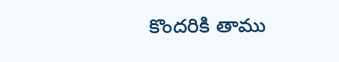కొందరికి తాము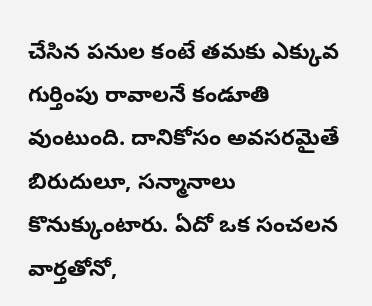చేసిన పనుల కంటే తమకు ఎక్కువ గుర్తింపు రావాలనే కండూతి వుంటుంది. దానికోసం అవసరమైతే బిరుదులూ, సన్మానాలు కొనుక్కుంటారు. ఏదో ఒక సంచలన వార్తతోనో,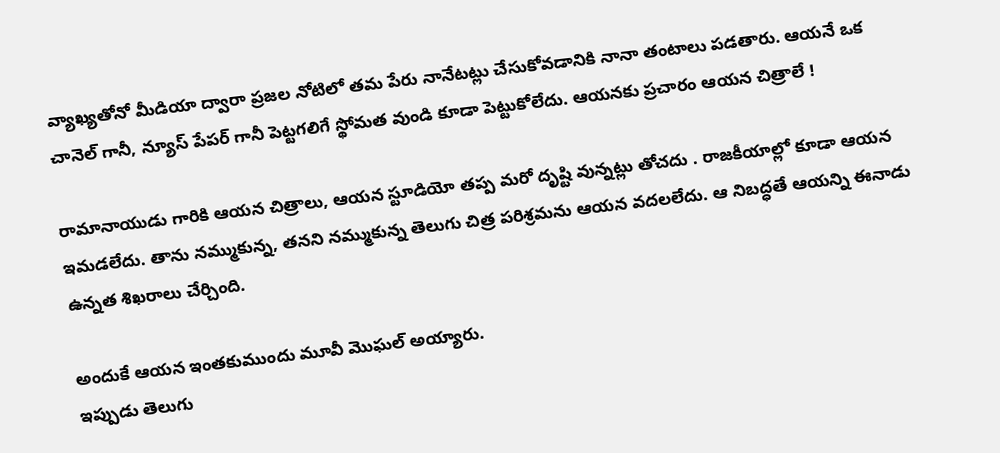వ్యాఖ్యతోనో మీడియా ద్వారా ప్రజల నోటిలో తమ పేరు నానేటట్లు చేసుకోవడానికి నానా తంటాలు పడతారు. ఆయనే ఒక చానెల్ గానీ, న్యూస్ పేపర్ గానీ పెట్టగలిగే స్థోమత వుండి కూడా పెట్టుకోలేదు. ఆయనకు ప్రచారం ఆయన చిత్రాలే !

రామానాయుడు గారికి ఆయన చిత్రాలు, ఆయన స్టూడియో తప్ప మరో దృష్టి వున్నట్లు తోచదు . రాజకీయాల్లో కూడా ఆయన ఇమడలేదు. తాను నమ్ముకున్న, తనని నమ్ముకున్న తెలుగు చిత్ర పరిశ్రమను ఆయన వదలలేదు. ఆ నిబద్ధతే ఆయన్ని ఈనాడు ఉన్నత శిఖరాలు చేర్చింది.

అందుకే ఆయన ఇంతకుముందు మూవీ మొఘల్ అయ్యారు.
ఇప్పుడు తెలుగు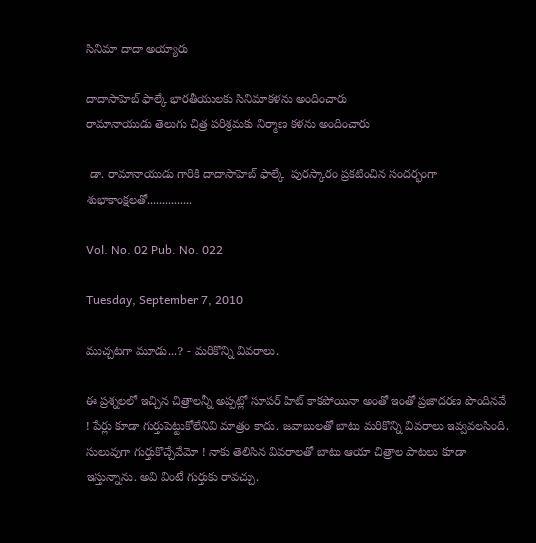సినిమా దాదా అయ్యారు

దాదాసాహెబ్ ఫాల్కే భారతీయులకు సినిమాకళను అందించారు
రామానాయుడు తెలుగు చిత్ర పరిశ్రమకు నిర్మాణ కళను అందించారు

 డా. రామానాయుడు గారికి దాదాసాహెబ్ ఫాల్కే  పురస్కారం ప్రకటించిన సందర్భంగా శుభాకాంక్షలతో...............

Vol. No. 02 Pub. No. 022

Tuesday, September 7, 2010

ముచ్చటగా మూడు...? - మరికొన్ని వివరాలు.

ఈ ప్రశ్నలలో ఇచ్చిన చిత్రాలన్నీ అప్పట్లో సూపర్ హిట్ కాకపోయినా అంతో ఇంతో ప్రజాదరణ పొందినవే ! పేర్లు కూడా గుర్తుపెట్టుకోలేనివి మాత్రం కాదు. జవాబులతో బాటు మరికొన్ని వివరాలు ఇవ్వవలసింది. సులువుగా గుర్తుకొచ్చేవేమో ! నాకు తెలిసిన వివరాలతో బాటు ఆయా చిత్రాల పాటలు కూడా ఇస్తున్నాను. అవి వింటే గుర్తుకు రావచ్చు.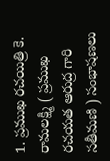1. ప్రముఖ రచయిత్రి కె. రామలక్ష్మి ( ప్రముఖ రచయత ఆరుద్ర గారి సతీమణి ) సంభాషణలు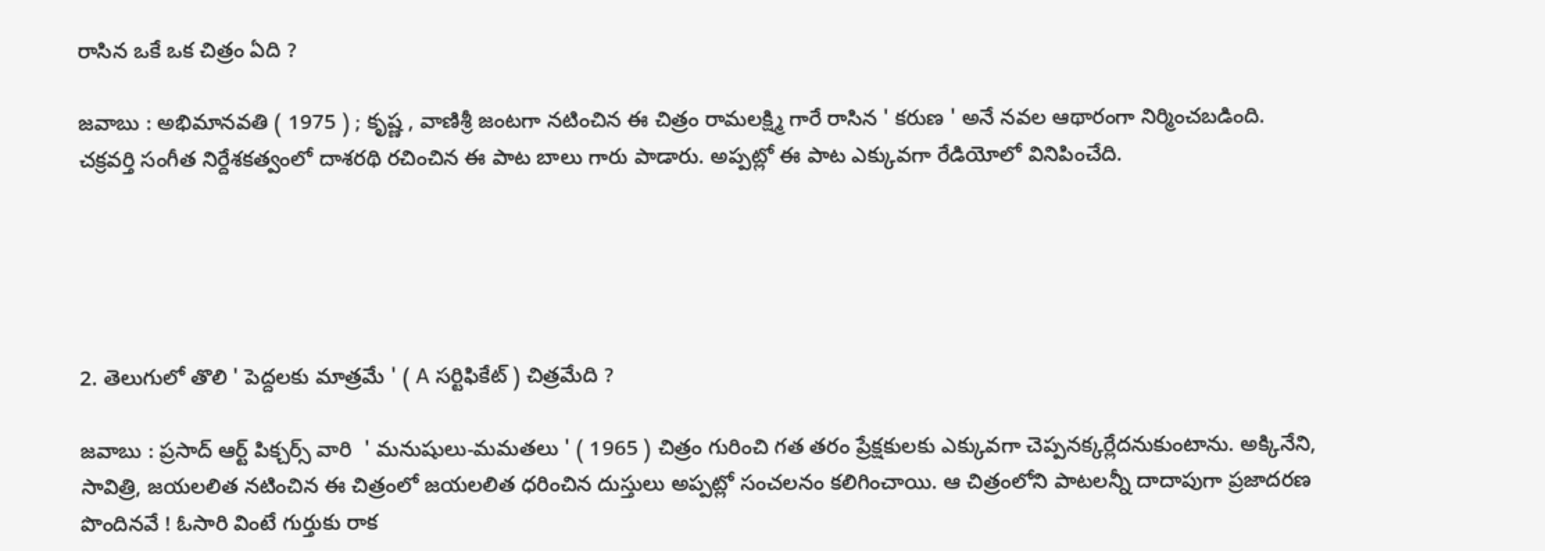రాసిన ఒకే ఒక చిత్రం ఏది ?

జవాబు : అభిమానవతి ( 1975 ) ; కృష్ణ , వాణిశ్రీ జంటగా నటించిన ఈ చిత్రం రామలక్ష్మి గారే రాసిన ' కరుణ ' అనే నవల ఆథారంగా నిర్మించబడింది.
చక్రవర్తి సంగీత నిర్దేశకత్వంలో దాశరథి రచించిన ఈ పాట బాలు గారు పాడారు. అప్పట్లో ఈ పాట ఎక్కువగా రేడియోలో వినిపించేది.





2. తెలుగులో తొలి ' పెద్దలకు మాత్రమే ' ( A సర్టిఫికేట్ ) చిత్రమేది ?

జవాబు : ప్రసాద్ ఆర్ట్ పిక్చర్స్ వారి  ' మనుషులు-మమతలు ' ( 1965 ) చిత్రం గురించి గత తరం ప్రేక్షకులకు ఎక్కువగా చెప్పనక్కర్లేదనుకుంటాను. అక్కినేని, సావిత్రి, జయలలిత నటించిన ఈ చిత్రంలో జయలలిత ధరించిన దుస్తులు అప్పట్లో సంచలనం కలిగించాయి. ఆ చిత్రంలోని పాటలన్నీ దాదాపుగా ప్రజాదరణ పొందినవే ! ఓసారి వింటే గుర్తుకు రాక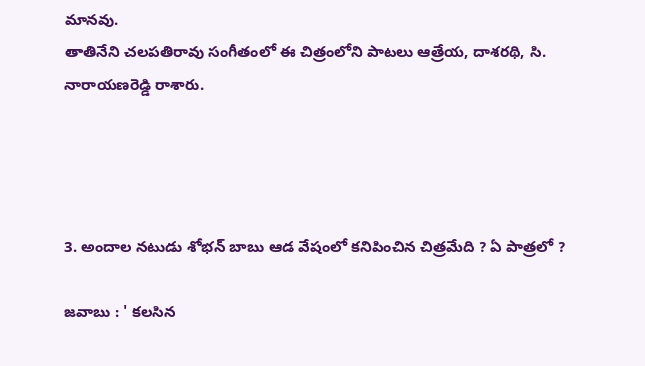మానవు.
తాతినేని చలపతిరావు సంగీతంలో ఈ చిత్రంలోని పాటలు ఆత్రేయ, దాశరథి, సి. నారాయణరెడ్డి రాశారు.




3. అందాల నటుడు శోభన్ బాబు ఆడ వేషంలో కనిపించిన చిత్రమేది ? ఏ పాత్రలో ?

జవాబు : ' కలసిన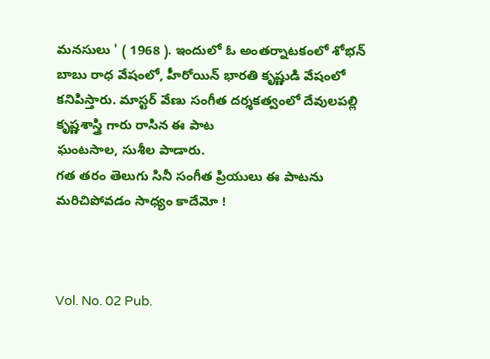మనసులు ' ( 1968 ). ఇందులో ఓ అంతర్నాటకంలో శోభన్ బాబు రాధ వేషంలో, హీరోయిన్ భారతి కృష్ణుడి వేషంలో కనిపిస్తారు. మాస్టర్ వేణు సంగీత దర్శకత్వంలో దేవులపల్లి కృష్ణశాస్త్రి గారు రాసిన ఈ పాట
ఘంటసాల, సుశీల పాడారు.
గత తరం తెలుగు సినీ సంగీత ప్రియులు ఈ పాటను మరిచిపోవడం సాధ్యం కాదేమో !



Vol. No. 02 Pub.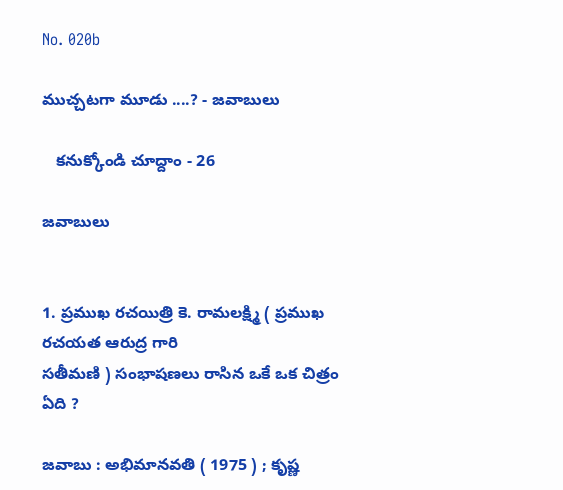No. 020b

ముచ్చటగా మూడు ....? - జవాబులు

   కనుక్కోండి చూద్దాం - 26

జవాబులు


1. ప్రముఖ రచయిత్రి కె. రామలక్ష్మి ( ప్రముఖ రచయత ఆరుద్ర గారి
సతీమణి ) సంభాషణలు రాసిన ఒకే ఒక చిత్రం ఏది ?

జవాబు : అభిమానవతి ( 1975 ) ; కృష్ణ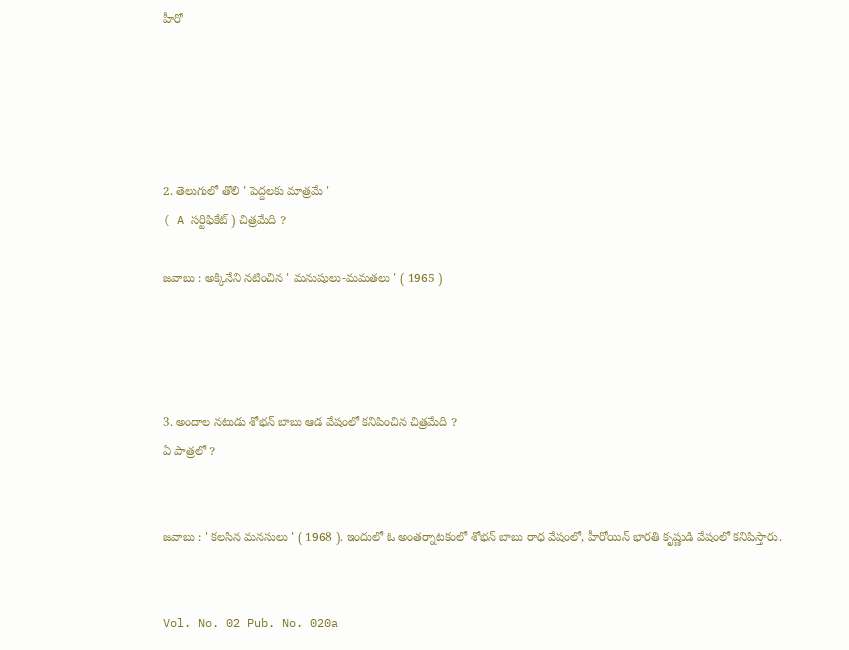హీరో





2. తెలుగులో తొలి ' పెద్దలకు మాత్రమే '
( A సర్టిఫికేట్ ) చిత్రమేది ?

జవాబు : అక్కినేని నటించిన ' మనుషులు-మమతలు ' ( 1965 )




3. అందాల నటుడు శోభన్ బాబు ఆడ వేషంలో కనిపించిన చిత్రమేది ?
ఏ పాత్రలో ?


జవాబు : ' కలసిన మనసులు ' ( 1968 ). ఇందులో ఓ అంతర్నాటకంలో శోభన్ బాబు రాధ వేషంలో, హీరోయిన్ భారతి కృష్ణుడి వేషంలో కనిపిస్తారు.


Vol. No. 02 Pub. No. 020a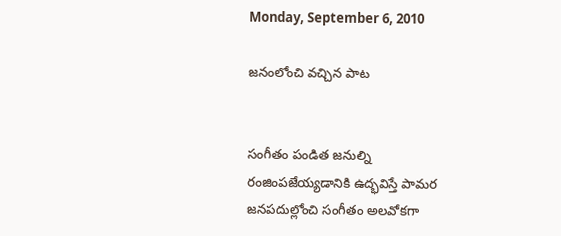Monday, September 6, 2010

జనంలోంచి వచ్చిన పాట


సంగీతం పండిత జనుల్ని రంజింపజేయ్యడానికి ఉద్భవిస్తే పామర జనపదుల్లోంచి సంగీతం అలవోకగా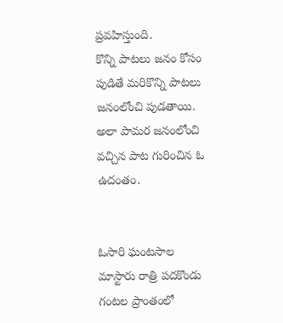ప్రవహిస్తుంది.
కొన్ని పాటలు జనం కోసం పుడితే మరికొన్ని పాటలు జనంలోంచి పుడతాయి.
అలా పామర జనంలోంచి వచ్చిన పాట గురించిన ఓ ఉదంతం.


ఓసారి ఘంటసాల మాస్టారు రాత్రి పదకొండు గంటల ప్రాంతంలో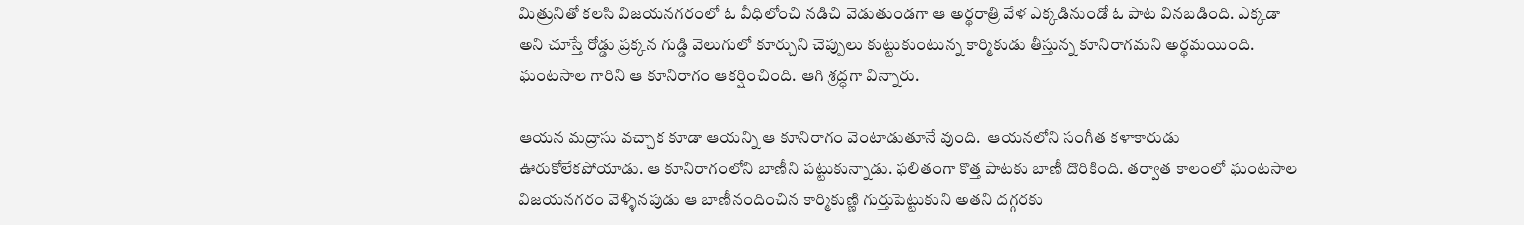మిత్రునితో కలసి విజయనగరంలో ఓ వీధిలోంచి నడిచి వెడుతుండగా ఆ అర్థరాత్రి వేళ ఎక్కడినుండో ఓ పాట వినబడింది. ఎక్కడా అని చూస్తే రోడ్డు ప్రక్కన గుడ్డి వెలుగులో కూర్చుని చెప్పులు కుట్టుకుంటున్న కార్మికుడు తీస్తున్న కూనిరాగమని అర్థమయింది. ఘంటసాల గారిని ఆ కూనిరాగం ఆకర్షించింది. ఆగి శ్రద్ధగా విన్నారు.

ఆయన మద్రాసు వచ్చాక కూడా ఆయన్ని ఆ కూనిరాగం వెంటాడుతూనే వుంది.  ఆయనలోని సంగీత కళాకారుడు ఊరుకోలేకపోయాడు. ఆ కూనిరాగంలోని బాణీని పట్టుకున్నాడు. ఫలితంగా కొత్త పాటకు బాణీ దొరికింది. తర్వాత కాలంలో ఘంటసాల విజయనగరం వెళ్ళినపుడు ఆ బాణీనందించిన కార్మికుణ్ణి గుర్తుపెట్టుకుని అతని దగ్గరకు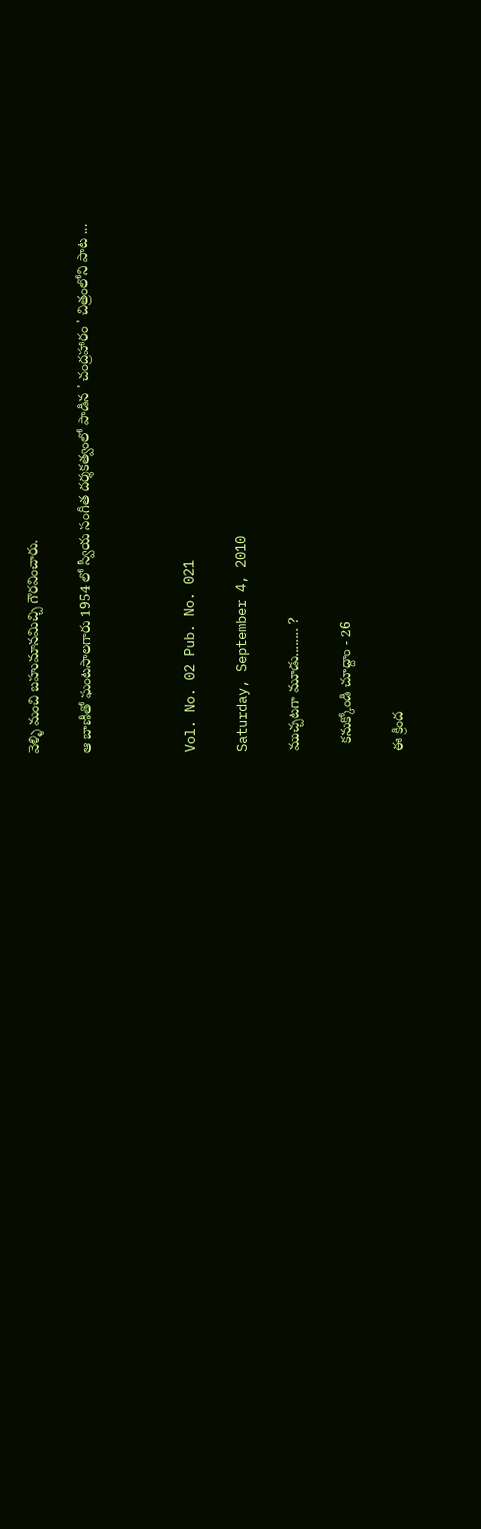వెళ్ళి మంచి బహుమానమిచ్చి గౌరవించారు.

ఆ బాణీతో ఘంటసాలగారు 1954 లో స్వీయ సంగీత దర్శకత్వంలో పాడిన ' చంద్రహారం ' చిత్రంలోని పాట ...



Vol. No. 02 Pub. No. 021

Saturday, September 4, 2010

ముచ్చటగా మూడు........ ?

  కనుక్కోండి చూద్దాం - 26

ఈ క్రింద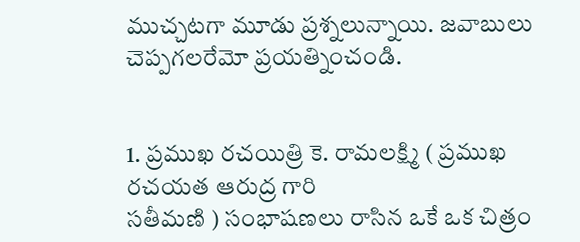ముచ్చటగా మూడు ప్రశ్నలున్నాయి. జవాబులు చెప్పగలరేమో ప్రయత్నించండి.


1. ప్రముఖ రచయిత్రి కె. రామలక్ష్మి ( ప్రముఖ రచయత ఆరుద్ర గారి
సతీమణి ) సంభాషణలు రాసిన ఒకే ఒక చిత్రం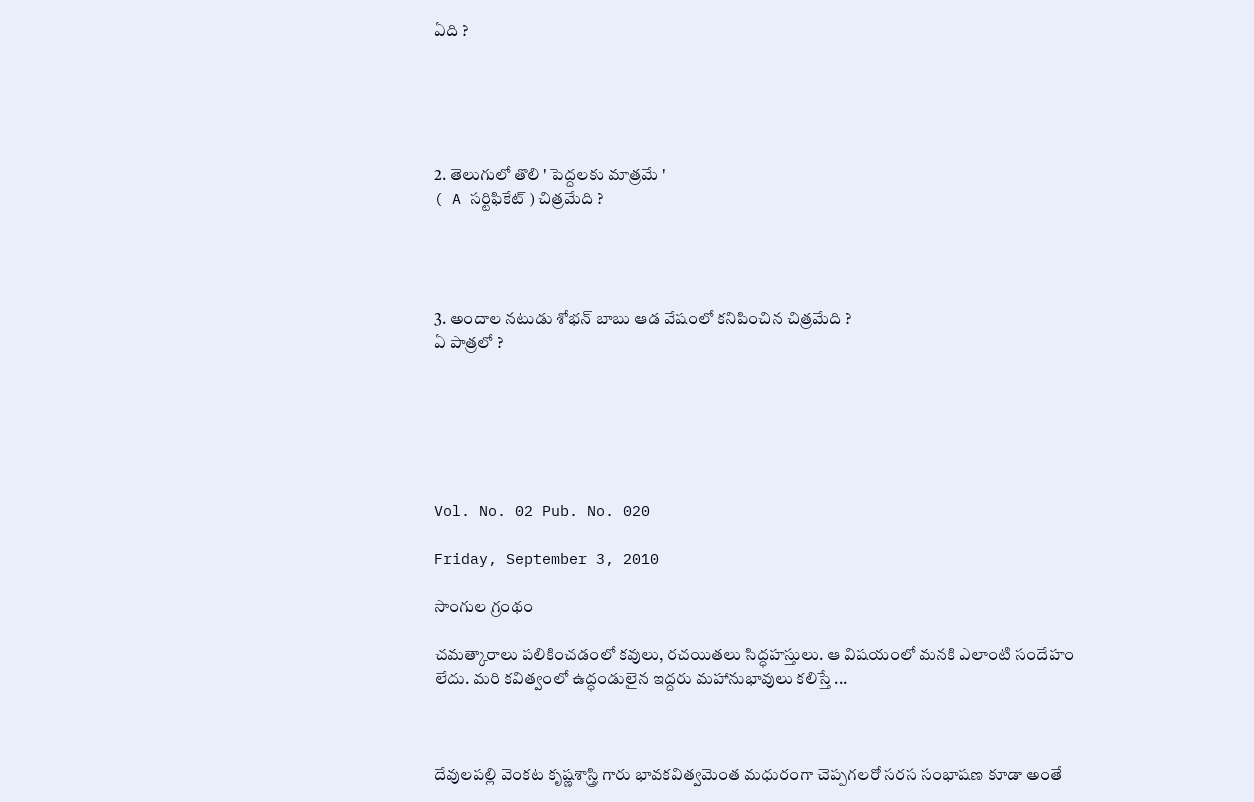ఏది ?





2. తెలుగులో తొలి ' పెద్దలకు మాత్రమే '
( A సర్టిఫికేట్ ) చిత్రమేది ?




3. అందాల నటుడు శోభన్ బాబు ఆడ వేషంలో కనిపించిన చిత్రమేది ?
ఏ పాత్రలో ?






Vol. No. 02 Pub. No. 020

Friday, September 3, 2010

సాంగుల గ్రంథం

చమత్కారాలు పలికించడంలో కవులు, రచయితలు సిద్ధహస్తులు. ఆ విషయంలో మనకి ఎలాంటి సందేహం లేదు. మరి కవిత్వంలో ఉద్ధండులైన ఇద్దరు మహానుభావులు కలిస్తే ...



దేవులపల్లి వెంకట కృష్ణశాస్త్రి గారు భావకవిత్వమెంత మధురంగా చెప్పగలరో సరస సంభాషణ కూడా అంతే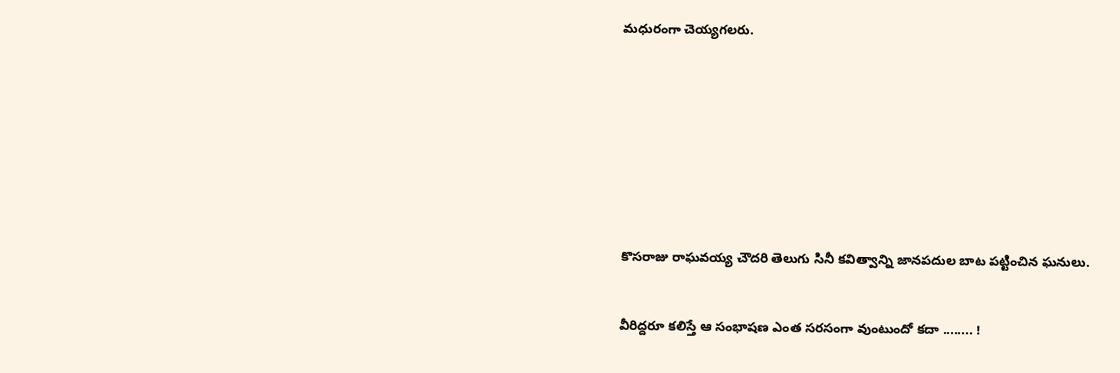మధురంగా చెయ్యగలరు.









కొసరాజు రాఘవయ్య చౌదరి తెలుగు సినీ కవిత్వాన్ని జానపదుల బాట పట్టించిన ఘనులు.


వీరిద్దరూ కలిస్తే ఆ సంభాషణ ఎంత సరసంగా వుంటుందో కదా ........ !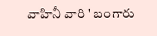వాహినీ వారి ' బంగారు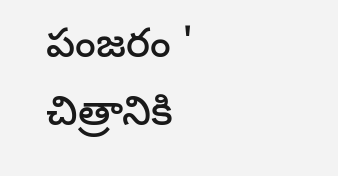పంజరం ' చిత్రానికి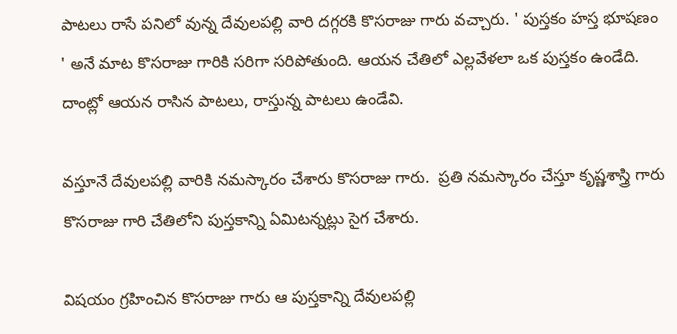పాటలు రాసే పనిలో వున్న దేవులపల్లి వారి దగ్గరకి కొసరాజు గారు వచ్చారు. ' పుస్తకం హస్త భూషణం ' అనే మాట కొసరాజు గారికి సరిగా సరిపోతుంది. ఆయన చేతిలో ఎల్లవేళలా ఒక పుస్తకం ఉండేది. దాంట్లో ఆయన రాసిన పాటలు, రాస్తున్న పాటలు ఉండేవి.

వస్తూనే దేవులపల్లి వారికి నమస్కారం చేశారు కొసరాజు గారు.  ప్రతి నమస్కారం చేస్తూ కృష్ణశాస్త్రి గారు కొసరాజు గారి చేతిలోని పుస్తకాన్ని ఏమిటన్నట్లు సైగ చేశారు.

విషయం గ్రహించిన కొసరాజు గారు ఆ పుస్తకాన్ని దేవులపల్లి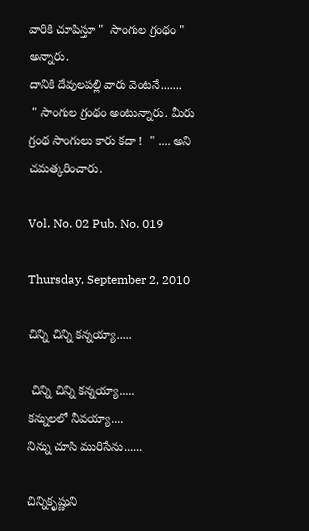వారికి చూపిస్తూ "  సాంగుల గ్రంథం " అన్నారు.
దానికి దేవులపల్లి వారు వెంటనే.......
 " సాంగుల గ్రంథం అంటున్నారు. మీరు గ్రంథ సాంగులు కారు కదా !  " .... అని చమత్కరించారు.

Vol. No. 02 Pub. No. 019

Thursday, September 2, 2010

చిన్ని చిన్ని కన్నయ్యా.....

 చిన్ని చిన్ని కన్నయ్యా.....
కన్నులలో నీవయ్యా....
నిన్ను చూసి మురిసేను......

చిన్నికృష్ణుని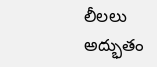లీలలు అద్భుతం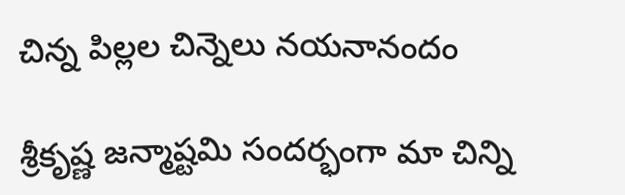చిన్న పిల్లల చిన్నెలు నయనానందం

శ్రీకృష్ణ జన్మాష్టమి సందర్భంగా మా చిన్ని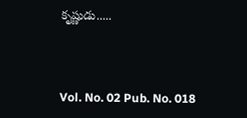కృష్ణుడు.....



Vol. No. 02 Pub. No. 018